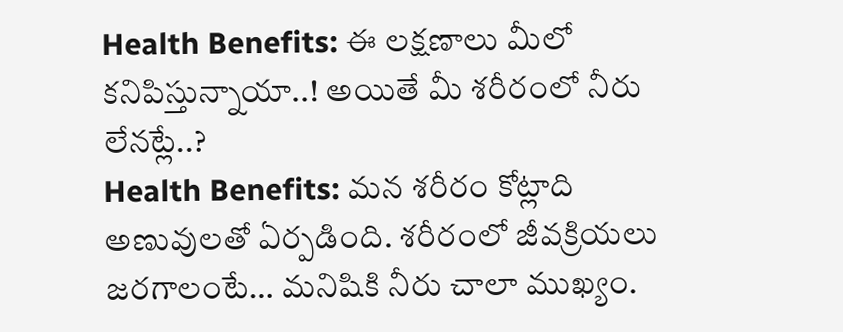Health Benefits: ఈ లక్షణాలు మీలో కనిపిస్తున్నాయా..! అయితే మీ శరీరంలో నీరు లేనట్లే..?
Health Benefits: మన శరీరం కోట్లాది అణువులతో ఏర్పడింది. శరీరంలో జీవక్రియలు జరగాలంటే… మనిషికి నీరు చాలా ముఖ్యం.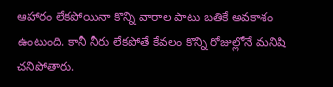ఆహారం లేకపోయినా కొన్ని వారాల పాటు బతికే అవకాశం ఉంటుంది. కానీ నీరు లేకపోతే కేవలం కొన్ని రోజుల్లోనే మనిషి చనిపోతారు.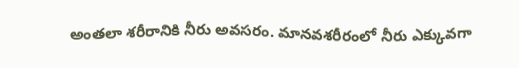అంతలా శరీరానికి నీరు అవసరం. మానవశరీరంలో నీరు ఎక్కువగా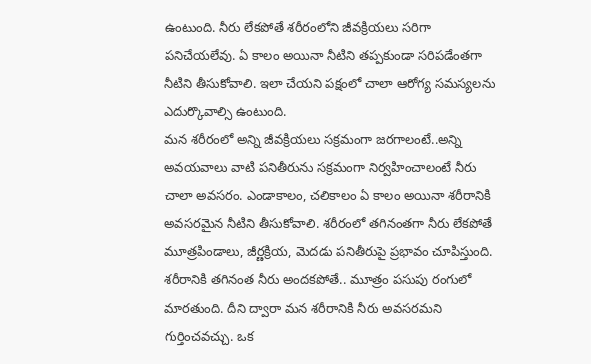ఉంటుంది. నీరు లేకపోతే శరీరంలోని జీవక్రియలు సరిగా పనిచేయలేవు. ఏ కాలం అయినా నీటిని తప్పకుండా సరిపడేంతగా నీటిని తీసుకోవాలి. ఇలా చేయని పక్షంలో చాలా ఆరోగ్య సమస్యలను ఎదుర్కొవాల్సి ఉంటుంది.
మన శరీరంలో అన్ని జీవక్రియలు సక్రమంగా జరగాలంటే..అన్ని అవయవాలు వాటి పనితీరును సక్రమంగా నిర్వహించాలంటే నీరు చాలా అవసరం. ఎండాకాలం, చలికాలం ఏ కాలం అయినా శరీరానికి అవసరమైన నీటిని తీసుకోవాలి. శరీరంలో తగినంతగా నీరు లేకపోతే మూత్రపిండాలు, జీర్ణక్రియ, మెదడు పనితీరుపై ప్రభావం చూపిస్తుంది.
శరీరానికి తగినంత నీరు అందకపోతే.. మూత్రం పసుపు రంగులో మారతుంది. దీని ద్వారా మన శరీరానికి నీరు అవసరమని గుర్తించవచ్చు. ఒక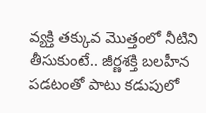వ్యక్తి తక్కువ మొత్తంలో నీటిని తీసుకుంటే.. జీర్ణశక్తి బలహీన పడటంతో పాటు కడుపులో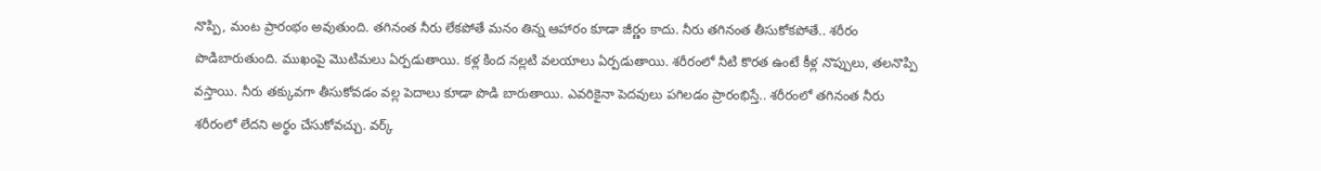నొప్పి, మంట ప్రారంభం అవుతుంది. తగినంత నీరు లేకపోతే మనం తిన్న ఆహారం కూడా జీర్ణం కాదు. నీరు తగినంత తీసుకోకపోతే.. శరీరం పొడిబారుతుంది. ముఖంపై మొటిమలు ఏర్పడుతాయి. కళ్ల కింద నల్లటి వలయాలు ఏర్పడుతాయి. శరీరంలో నీటి కొరత ఉంటే కీళ్ల నొప్పులు, తలనొప్పి వస్తాయి. నీరు తక్కువగా తీసుకోవడం వల్ల పెదాలు కూడా పొడి బారుతాయి. ఎవరికైనా పెదవులు పగిలడం ప్రారంభిస్తే.. శరీరంలో తగినంత నీరు శరీరంలో లేదని అర్థం చేసుకోవచ్చు. వర్క్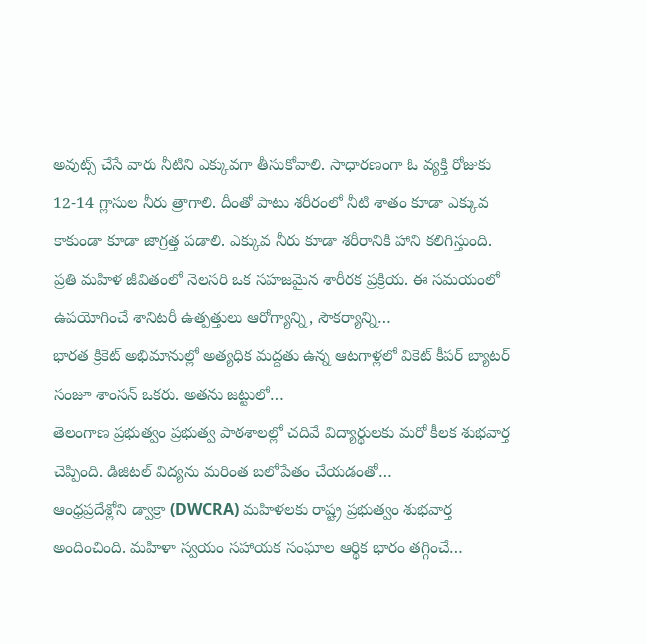అవుట్స్ చేసే వారు నీటిని ఎక్కువగా తీసుకోవాలి. సాధారణంగా ఓ వ్యక్తి రోజుకు 12-14 గ్లాసుల నీరు త్రాగాలి. దీంతో పాటు శరీరంలో నీటి శాతం కూడా ఎక్కువ కాకుండా కూడా జాగ్రత్త పడాలి. ఎక్కువ నీరు కూడా శరీరానికి హాని కలిగిస్తుంది.
ప్రతి మహిళ జీవితంలో నెలసరి ఒక సహజమైన శారీరక ప్రక్రియ. ఈ సమయంలో ఉపయోగించే శానిటరీ ఉత్పత్తులు ఆరోగ్యాన్ని, సౌకర్యాన్ని…
భారత క్రికెట్ అభిమానుల్లో అత్యధిక మద్దతు ఉన్న ఆటగాళ్లలో వికెట్ కీపర్ బ్యాటర్ సంజూ శాంసన్ ఒకరు. అతను జట్టులో…
తెలంగాణ ప్రభుత్వం ప్రభుత్వ పాఠశాలల్లో చదివే విద్యార్థులకు మరో కీలక శుభవార్త చెప్పింది. డిజిటల్ విద్యను మరింత బలోపేతం చేయడంతో…
ఆంధ్రప్రదేశ్లోని డ్వాక్రా (DWCRA) మహిళలకు రాష్ట్ర ప్రభుత్వం శుభవార్త అందించింది. మహిళా స్వయం సహాయక సంఘాల ఆర్థిక భారం తగ్గించే…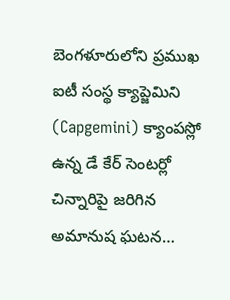బెంగళూరులోని ప్రముఖ ఐటీ సంస్థ క్యాప్జెమిని (Capgemini) క్యాంపస్లో ఉన్న డే కేర్ సెంటర్లో చిన్నారిపై జరిగిన అమానుష ఘటన…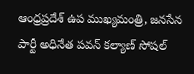ఆంధ్రప్రదేశ్ ఉప ముఖ్యమంత్రి, జనసేన పార్టీ అధినేత పవన్ కల్యాణ్ సోషల్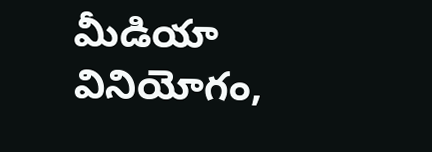మీడియా వినియోగం,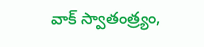వాక్ స్వాతంత్ర్యం,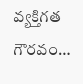వ్యక్తిగత గౌరవం…